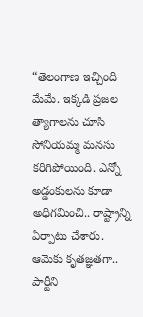“తెలంగాణ ఇచ్చింది మేమే. ఇక్కడి ప్రజల త్యాగాలను చూసి సోనియమ్మ మనసు కరిగిపోయింది. ఎన్నో అడ్డంకులను కూడా అధిగమించి.. రాష్ట్రాన్ని ఏర్పాటు చేశారు. ఆమెకు కృతజ్ఞతగా.. పార్టీని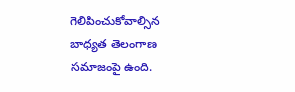గెలిపించుకోవాల్సిన బాధ్యత తెలంగాణ సమాజంపై ఉంది.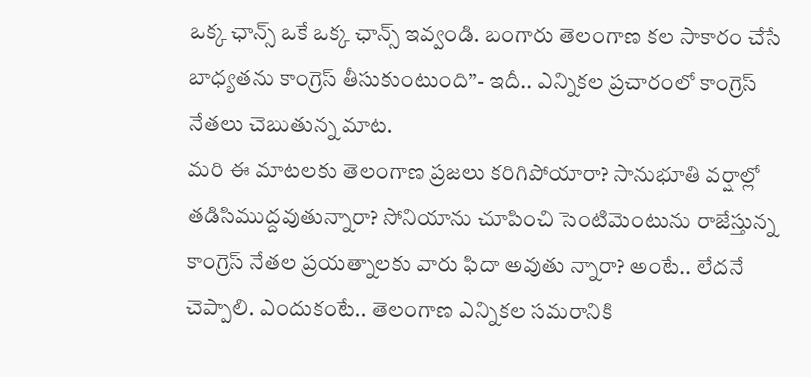ఒక్క ఛాన్స్ ఒకే ఒక్క ఛాన్స్ ఇవ్వండి. బంగారు తెలంగాణ కల సాకారం చేసే బాధ్యతను కాంగ్రెస్ తీసుకుంటుంది”- ఇదీ.. ఎన్నికల ప్రచారంలో కాంగ్రెస్ నేతలు చెబుతున్న మాట.
మరి ఈ మాటలకు తెలంగాణ ప్రజలు కరిగిపోయారా? సానుభూతి వర్షాల్లో తడిసిముద్దవుతున్నారా? సోనియాను చూపించి సెంటిమెంటును రాజేస్తున్న కాంగ్రెస్ నేతల ప్రయత్నాలకు వారు ఫిదా అవుతు న్నారా? అంటే.. లేదనే చెప్పాలి. ఎందుకంటే.. తెలంగాణ ఎన్నికల సమరానికి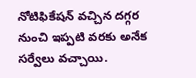నోటిఫికేషన్ వచ్చిన దగ్గర నుంచి ఇప్పటి వరకు అనేక సర్వేలు వచ్చాయి.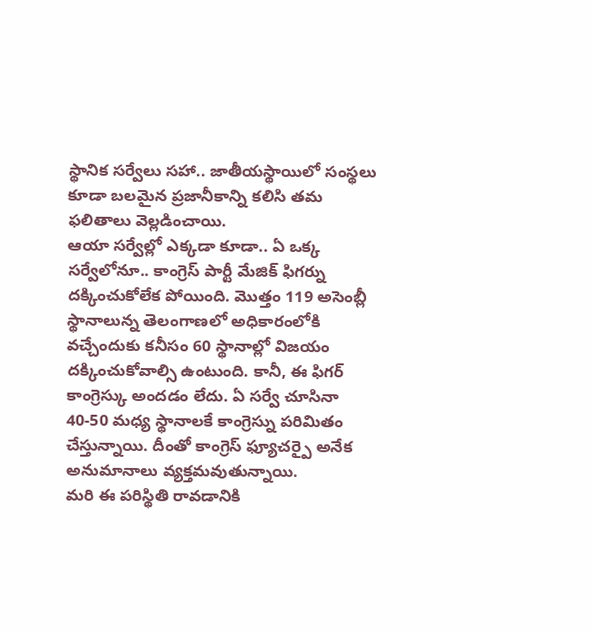స్థానిక సర్వేలు సహా.. జాతీయస్థాయిలో సంస్థలు కూడా బలమైన ప్రజానీకాన్ని కలిసి తమ ఫలితాలు వెల్లడించాయి.
ఆయా సర్వేల్లో ఎక్కడా కూడా.. ఏ ఒక్క సర్వేలోనూ.. కాంగ్రెస్ పార్టీ మేజిక్ ఫిగర్ను దక్కించుకోలేక పోయింది. మొత్తం 119 అసెంబ్లీ స్థానాలున్న తెలంగాణలో అధికారంలోకి వచ్చేందుకు కనీసం 60 స్థానాల్లో విజయం దక్కించుకోవాల్సి ఉంటుంది. కానీ, ఈ ఫిగర్ కాంగ్రెస్కు అందడం లేదు. ఏ సర్వే చూసినా 40-50 మధ్య స్థానాలకే కాంగ్రెస్ను పరిమితం చేస్తున్నాయి. దీంతో కాంగ్రెస్ ఫ్యూచర్పై అనేక అనుమానాలు వ్యక్తమవుతున్నాయి.
మరి ఈ పరిస్థితి రావడానికి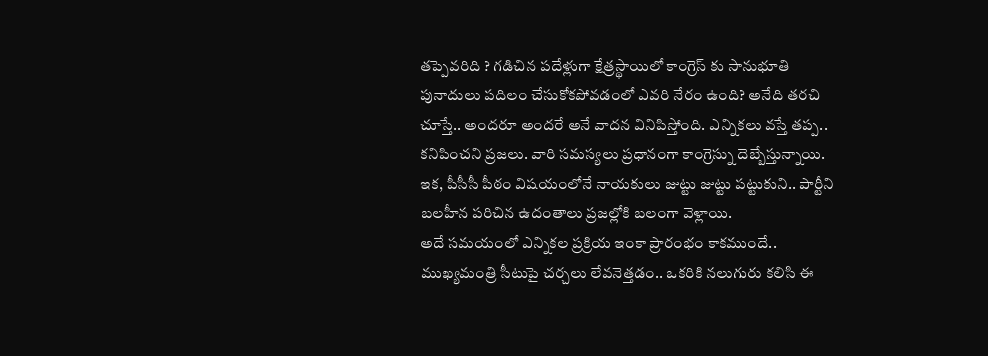తప్పెవరిది ? గడిచిన పదేళ్లుగా క్షేత్రస్థాయిలో కాంగ్రెస్ కు సానుభూతి పునాదులు పదిలం చేసుకోకపోవడంలో ఎవరి నేరం ఉంది? అనేది తరచి చూస్తే.. అందరూ అందరే అనే వాదన వినిపిస్తోంది. ఎన్నికలు వస్తే తప్ప.. కనిపించని ప్రజలు. వారి సమస్యలు ప్రధానంగా కాంగ్రెస్ను దెబ్బేస్తున్నాయి. ఇక, పీసీసీ పీఠం విషయంలోనే నాయకులు జుట్టు జుట్టు పట్టుకుని.. పార్టీని బలహీన పరిచిన ఉదంతాలు ప్రజల్లోకి బలంగా వెళ్లాయి.
అదే సమయంలో ఎన్నికల ప్రక్రియ ఇంకా ప్రారంభం కాకముందే.. ముఖ్యమంత్రి సీటుపై చర్చలు లేవనెత్తడం.. ఒకరికి నలుగురు కలిసి ఈ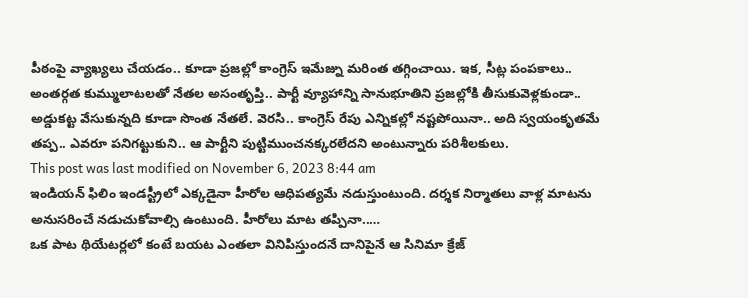పీఠంపై వ్యాఖ్యలు చేయడం.. కూడా ప్రజల్లో కాంగ్రెస్ ఇమేజ్ను మరింత తగ్గించాయి. ఇక, సీట్ల పంపకాలు.. అంతర్గత కుమ్ములాటలతో నేతల అసంతృప్తి.. పార్టీ వ్యూహాన్ని సానుభూతిని ప్రజల్లోకి తీసుకువెళ్లకుండా.. అడ్డుకట్ట వేసుకున్నది కూడా సొంత నేతలే. వెరసి.. కాంగ్రెస్ రేపు ఎన్నికల్లో నష్టపోయినా.. అది స్వయంకృతమే తప్ప.. ఎవరూ పనిగట్టుకుని.. ఆ పార్టీని పుట్టిముంచనక్కరలేదని అంటున్నారు పరిశీలకులు.
This post was last modified on November 6, 2023 8:44 am
ఇండియన్ ఫిలిం ఇండస్ట్రీలో ఎక్కడైనా హీరోల ఆధిపత్యమే నడుస్తుంటుంది. దర్శక నిర్మాతలు వాళ్ల మాటను అనుసరించే నడుచుకోవాల్సి ఉంటుంది. హీరోలు మాట తప్పినా..…
ఒక పాట థియేటర్లలో కంటే బయట ఎంతలా వినిపిస్తుందనే దానిపైనే ఆ సినిమా క్రేజ్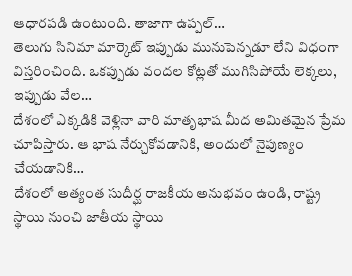ఆధారపడి ఉంటుంది. తాజాగా ఉప్పల్…
తెలుగు సినిమా మార్కెట్ ఇప్పుడు మునుపెన్నడూ లేని విధంగా విస్తరించింది. ఒకప్పుడు వందల కోట్లతో ముగిసిపోయే లెక్కలు, ఇప్పుడు వేల…
దేశంలో ఎక్కడికి వెళ్లినా వారి మాతృభాష మీద అమితమైన ప్రేమ చూపిస్తారు. ఆ భాష నేర్చుకోవడానికి, అందులో నైపుణ్యం చేయడానికి…
దేశంలో అత్యంత సుదీర్ఘ రాజకీయ అనుభవం ఉండి, రాష్ట్ర స్థాయి నుంచి జాతీయ స్థాయి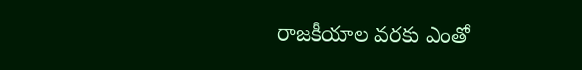రాజకీయాల వరకు ఎంతో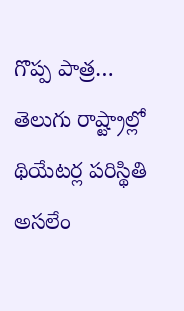గొప్ప పాత్ర…
తెలుగు రాష్ట్రాల్లో థియేటర్ల పరిస్థితి అసలేం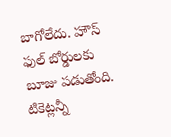బాగోలేదు. హౌస్ ఫుల్ బోర్డులకు బూజు పడుతోంది. టికెట్లన్నీ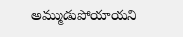అమ్ముడుపోయాయని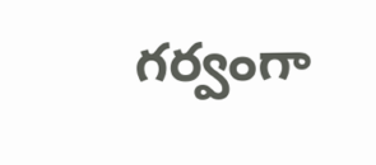గర్వంగా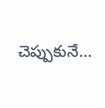చెప్పుకునే…